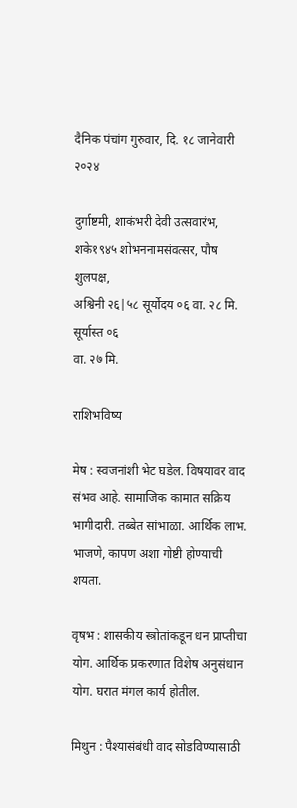दैनिक पंचांग गुरुवार, दि. १८ जानेवारी २०२४

दुर्गाष्टमी, शाकंभरी देवी उत्सवारंभ, शके१९४५ शोभननामसंवत्सर, पौष शुलपक्ष,
अश्विनी २६|५८ सूर्योदय ०६ वा. २८ मि. सूर्यास्त ०६
वा. २७ मि.

राशिभविष्य

मेष : स्वजनांशी भेट घडेल. विषयावर वाद संभव आहे. सामाजिक कामात सक्रिय भागीदारी. तब्बेत सांभाळा. आर्थिक लाभ. भाजणे, कापण अशा गोष्टी होण्याची शयता.

वृषभ : शासकीय स्त्रोतांकडून धन प्राप्तीचा योग. आर्थिक प्रकरणात विशेष अनुसंधान योग. घरात मंगल कार्य होतील.

मिथुन : पैश्यासंबंधी वाद सोडविण्यासाठी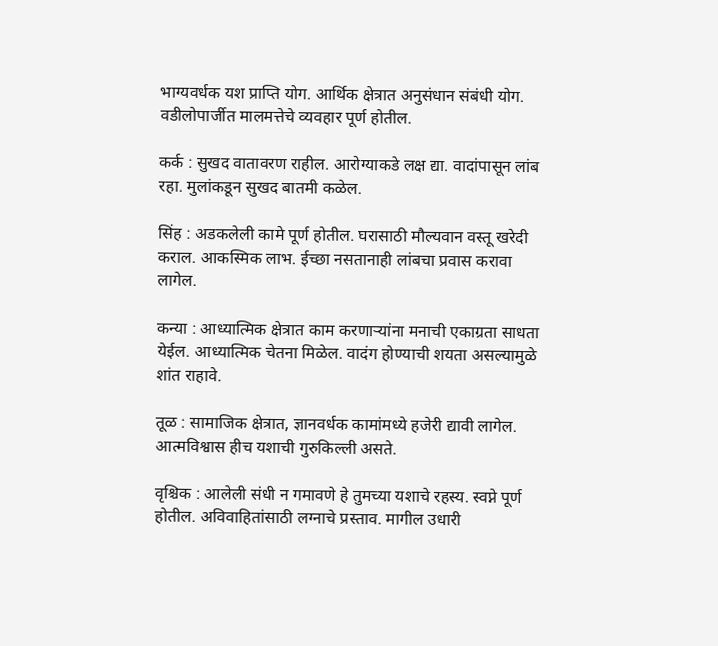भाग्यवर्धक यश प्राप्ति योग. आर्थिक क्षेत्रात अनुसंधान संबंधी योग. वडीलोपार्जीत मालमत्तेचे व्यवहार पूर्ण होतील.

कर्क : सुखद वातावरण राहील. आरोग्याकडे लक्ष द्या. वादांपासून लांब रहा. मुलांकडून सुखद बातमी कळेल.

सिंह : अडकलेली कामे पूर्ण होतील. घरासाठी मौल्यवान वस्तू खरेदी कराल. आकस्मिक लाभ. ईच्छा नसतानाही लांबचा प्रवास करावा लागेल.

कन्या : आध्यात्मिक क्षेत्रात काम करणार्‍यांना मनाची एकाग्रता साधता येईल. आध्यात्मिक चेतना मिळेल. वादंग होण्याची शयता असल्यामुळे शांत राहावे.

तूळ : सामाजिक क्षेत्रात, ज्ञानवर्धक कामांमध्ये हजेरी द्यावी लागेल. आत्मविश्वास हीच यशाची गुरुकिल्ली असते.

वृश्चिक : आलेली संधी न गमावणे हे तुमच्या यशाचे रहस्य. स्वप्ने पूर्ण होतील. अविवाहितांसाठी लग्नाचे प्रस्ताव. मागील उधारी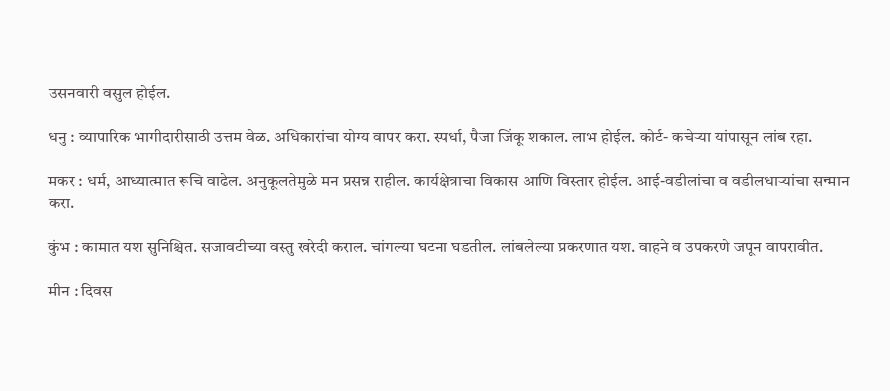उसनवारी वसुल होईल.

धनु : व्यापारिक भागीदारीसाठी उत्तम वेळ. अधिकारांचा योग्य वापर करा. स्पर्धा, पैजा जिंकू शकाल. लाभ होईल. कोर्ट- कचेर्‍या यांपासून लांब रहा.

मकर : धर्म, आध्यात्मात रूचि वाढेल. अनुकूलतेमुळे मन प्रसन्न राहील. कार्यक्षेत्राचा विकास आणि विस्तार होईल. आई-वडीलांचा व वडीलधार्‍यांचा सन्मान करा.

कुंभ : कामात यश सुनिश्चित. सजावटीच्या वस्तु खरेदी कराल. चांगल्या घटना घडतील. लांबलेल्या प्रकरणात यश. वाहने व उपकरणे जपून वापरावीत.

मीन : दिवस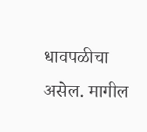धावपळीचा असेल. मागील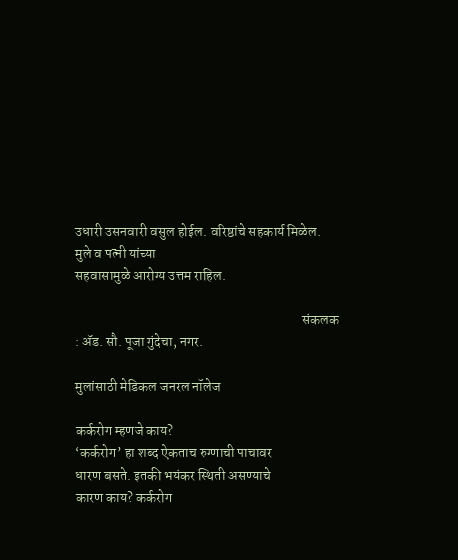उधारी उसनवारी वसुल होईल. वरिष्ठांचे सहकार्य मिळेल. मुले व पत्नी यांच्या
सहवासामुळे आरोग्य उत्तम राहिल.

                                                                                  संकलक : अ‍ॅड. सौ. पूजा गुंदेचा, नगर.

मुलांसाठी मेडिकल जनरल नॉलेज

कर्करोग म्हणजे काय?
‘कर्करोग’ हा शब्द ऐकताच रुग्णाची पाचावर
धारण बसते. इतकी भयंकर स्थिती असण्याचे
कारण काय? कर्करोग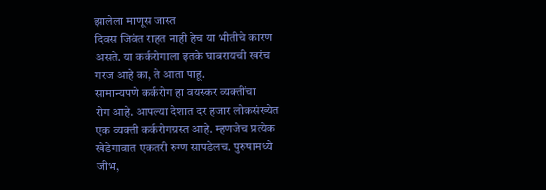झालेला माणूस जास्त
दिवस जिवंत राहत नाही हेच या भीतीचे कारण
असते. या कर्करोगाला इतके घाबरायची खरंच
गरज आहे का, ते आता पाहू.
सामान्यपणे कर्करोग हा वयस्कर व्यक्तींचा
रोग आहे. आपल्या देशात दर हजार लोकसंख्येत
एक व्यक्ती कर्करोगग्रस्त आहे. म्हणजेच प्रत्येक
खेडेगावात एकतरी रुग्ण सापडेलच. पुरुषामध्ये
जीभ,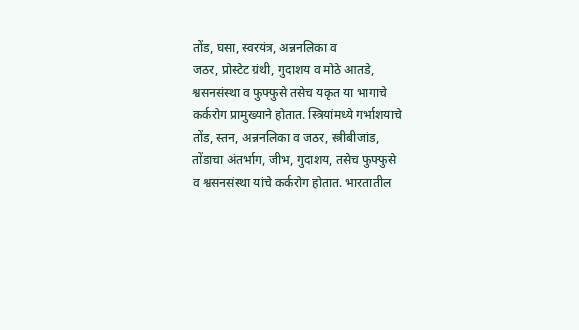तोंड, घसा, स्वरयंत्र, अन्ननलिका व
जठर, प्रोस्टेट ग्रंथी, गुदाशय व मोठे आतडे,
श्वसनसंस्था व फुफ्फुसे तसेच यकृत या भागाचे
कर्करोग प्रामुख्याने होतात. स्त्रियांमध्ये गर्भाशयाचे
तोंड, स्तन, अन्ननलिका व जठर, स्त्रीबीजांड,
तोंडाचा अंतर्भाग, जीभ, गुदाशय, तसेच फुफ्फुसे
व श्वसनसंस्था यांचे कर्करोग होतात. भारतातील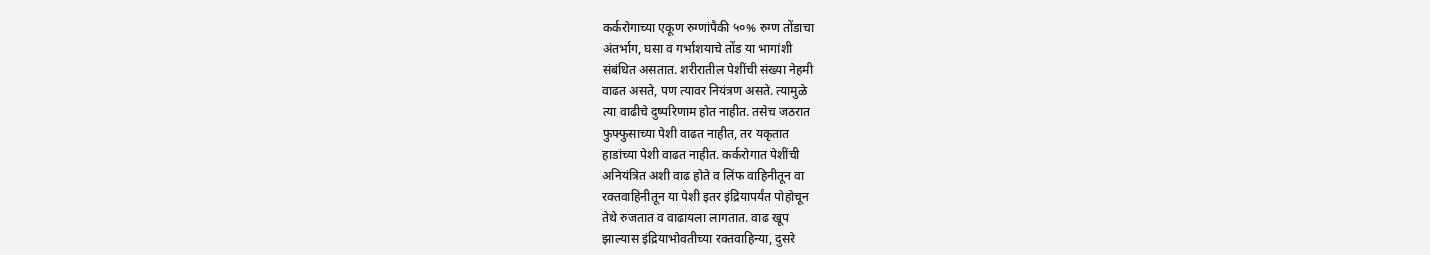कर्करोगाच्या एकूण रुग्णांपैकी ५०% रुग्ण तोंडाचा
अंतर्भाग, घसा व गर्भाशयाचे तोंड या भागांशी
संबंधित असतात. शरीरातील पेशींची संख्या नेहमी
वाढत असते, पण त्यावर नियंत्रण असते. त्यामुळे
त्या वाढीचे दुष्परिणाम होत नाहीत. तसेच जठरात
फुफ्फुसाच्या पेशी वाढत नाहीत, तर यकृतात
हाडांच्या पेशी वाढत नाहीत. कर्करोगात पेशींची
अनियंत्रित अशी वाढ होते व लिंफ वाहिनीतून वा
रक्तवाहिनीतून या पेशी इतर इंद्रियापर्यंत पोहोचून
तेथे रुजतात व वाढायला लागतात. वाढ खूप
झाल्यास इंद्रियाभोवतीच्या रक्तवाहिन्या, दुसरे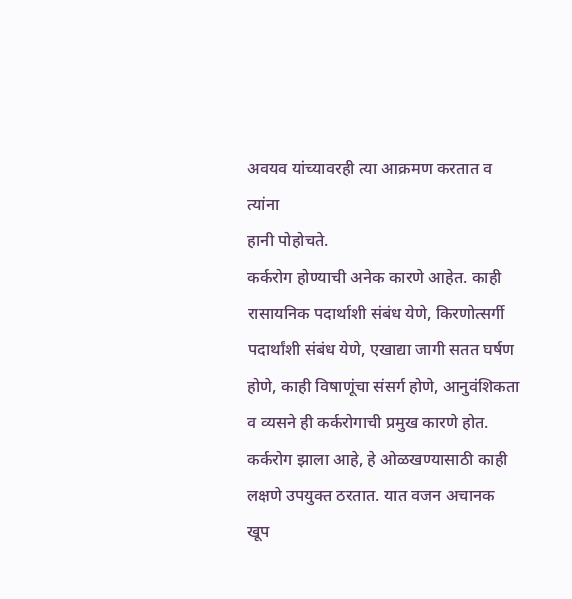अवयव यांच्यावरही त्या आक्रमण करतात व त्यांना
हानी पोहोचते.
कर्करोग होण्याची अनेक कारणे आहेत. काही
रासायनिक पदार्थाशी संबंध येणे, किरणोत्सर्गी
पदार्थांशी संबंध येणे, एखाद्या जागी सतत घर्षण
होणे, काही विषाणूंचा संसर्ग होणे, आनुवंशिकता
व व्यसने ही कर्करोगाची प्रमुख कारणे होत.
कर्करोग झाला आहे, हे ओळखण्यासाठी काही
लक्षणे उपयुक्त ठरतात. यात वजन अचानक
खूप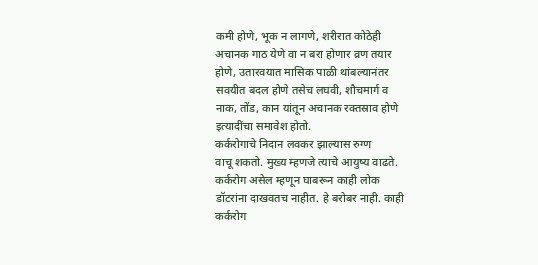कमी होणे, भूक न लागणे, शरीरात कोठेही
अचानक गाठ येणे वा न बरा होणार व्रण तयार
होणे, उतारवयात मासिक पाळी थांबल्यानंतर
सवयीत बदल होणे तसेच लघवी, शौचमार्ग व
नाक, तोंड, कान यांतून अचानक रक्तस्राव होणे
इत्यादींचा समावेश होतो.
कर्करोगाचे निदान लवकर झाल्यास रुग्ण
वाचू शकतो. मुख्य म्हणजे त्याचे आयुष्य वाढते.
कर्करोग असेल म्हणून घाबरून काही लोक
डॉटरांना दाखवतच नाहीत. हे बरोबर नाही. काही
कर्करोग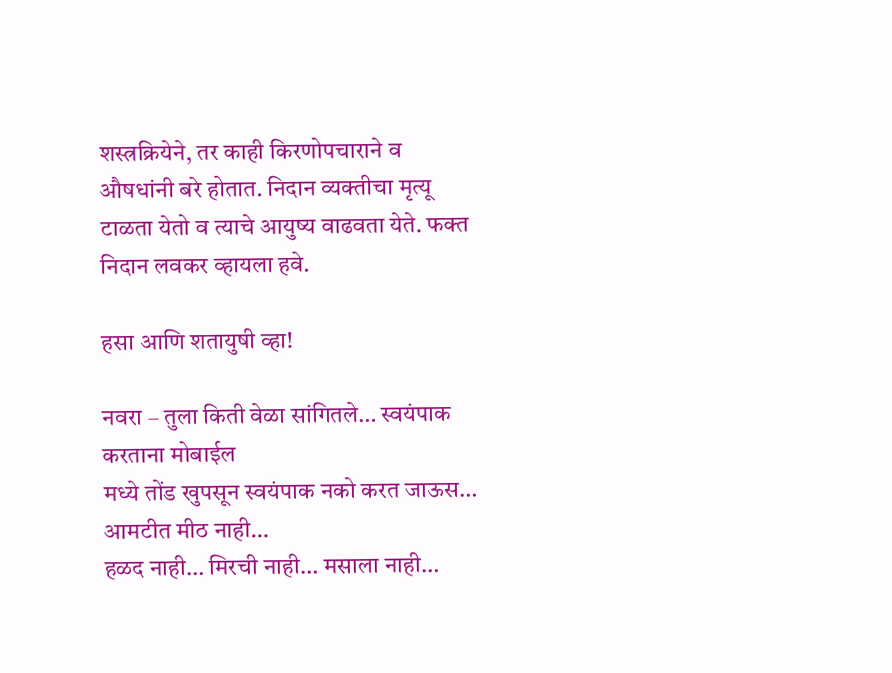शस्त्रक्रियेने, तर काही किरणोपचाराने व
औषधांनी बरे होतात. निदान व्यक्तीचा मृत्यू
टाळता येतो व त्याचे आयुष्य वाढवता येते. फक्त
निदान लवकर व्हायला हवे.

हसा आणि शतायुषी व्हा!

नवरा – तुला किती वेळा सांगितले… स्वयंपाक करताना मोबाईल
मध्ये तोंड खुपसून स्वयंपाक नको करत जाऊस… आमटीत मीठ नाही…
हळद नाही… मिरची नाही… मसाला नाही…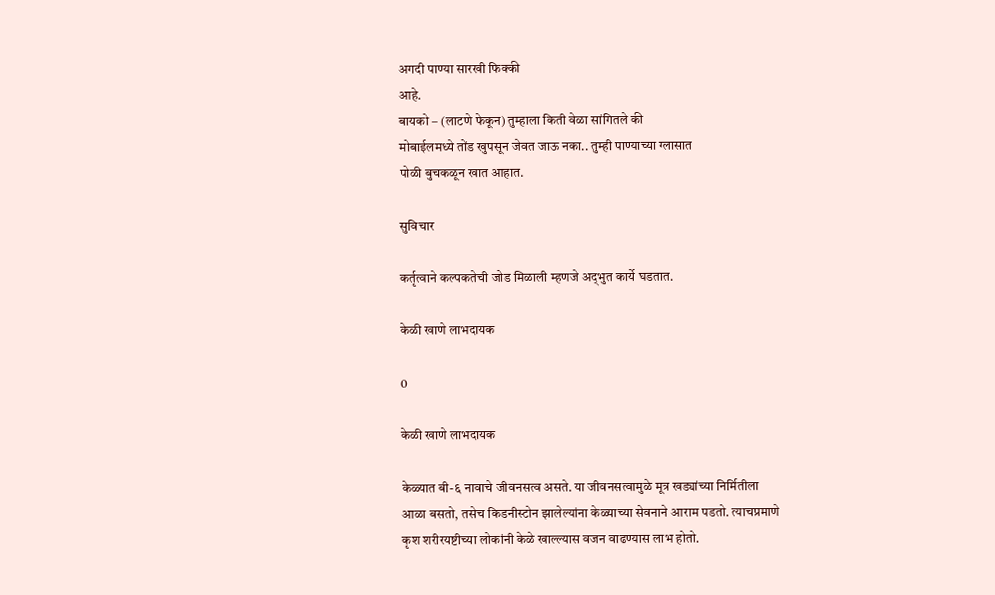अगदी पाण्या सारखी फिक्की
आहे.
बायको – (लाटणे फेकून) तुम्हाला किती वेळा सांगितले की
मोबाईलमध्ये तोंड खुपसून जेवत जाऊ नका.. तुम्ही पाण्याच्या ग्लासात
पोळी बुचकळून खात आहात.

सुविचार

कर्तृत्वाने कल्पकतेची जोड मिळाली म्हणजे अद्‌भुत कार्ये घडतात.

केळी खाणे लाभदायक

0

केळी खाणे लाभदायक

केळ्यात बी-६ नावाचे जीवनसत्व असते. या जीवनसत्वामुळे मूत्र खड्यांच्या निर्मितीला
आळा बसतो, तसेच किडनीस्टोन झालेल्यांना केळ्याच्या सेवनाने आराम पडतो. त्याचप्रमाणे
कृश शरीरयष्टीच्या लोकांनी केळे खाल्ल्यास वजन वाढण्यास लाभ होतो.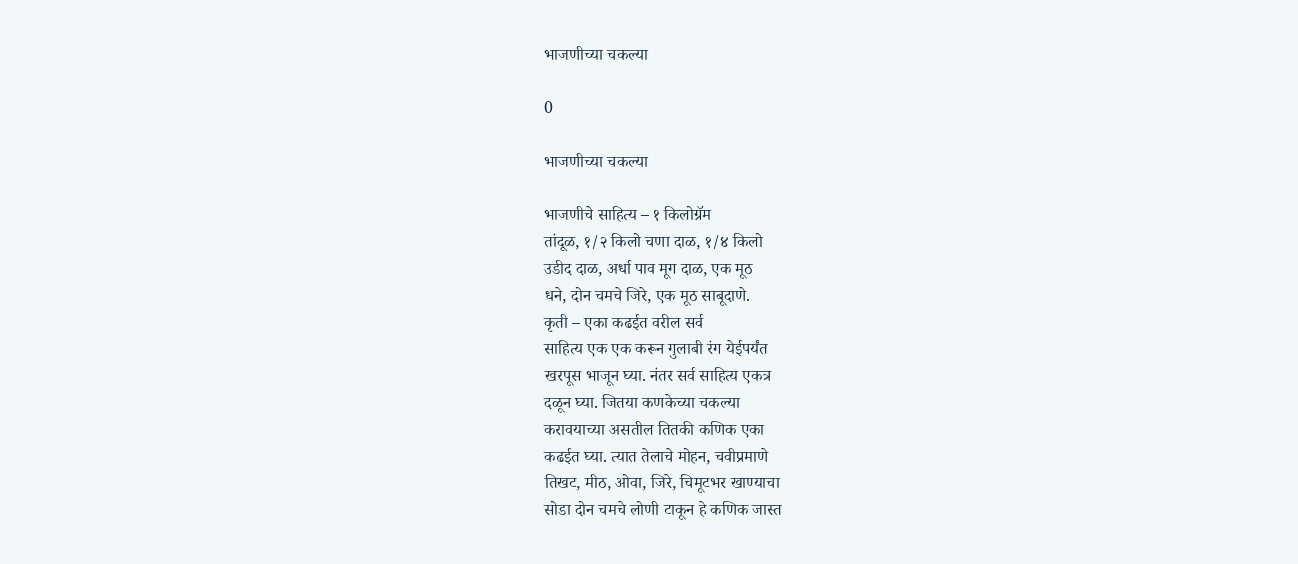भाजणीच्या चकल्या

0

भाजणीच्या चकल्या

भाजणीचे साहित्य – १ किलोग्रॅम
तांदूळ, १/२ किलो चणा दाळ, १/४ किलो
उडीद दाळ, अर्धा पाव मूग दाळ, एक मूठ
धने, दोन चमचे जिरे, एक मूठ साबूदाणे.
कृती – एका कढईत वरील सर्व
साहित्य एक एक करून गुलाबी रंग येईपर्यंत
खरपूस भाजून घ्या. नंतर सर्व साहित्य एकत्र
दळून घ्या. जितया कणकेच्या चकल्या
करावयाच्या असतील तितकी कणिक एका
कढईत घ्या. त्यात तेलाचे मोहन, चवीप्रमाणे
तिखट, मीठ, ओवा, जिरे, चिमूटभर खाण्याचा
सोडा दोन चमचे लोणी टाकून हे कणिक जास्त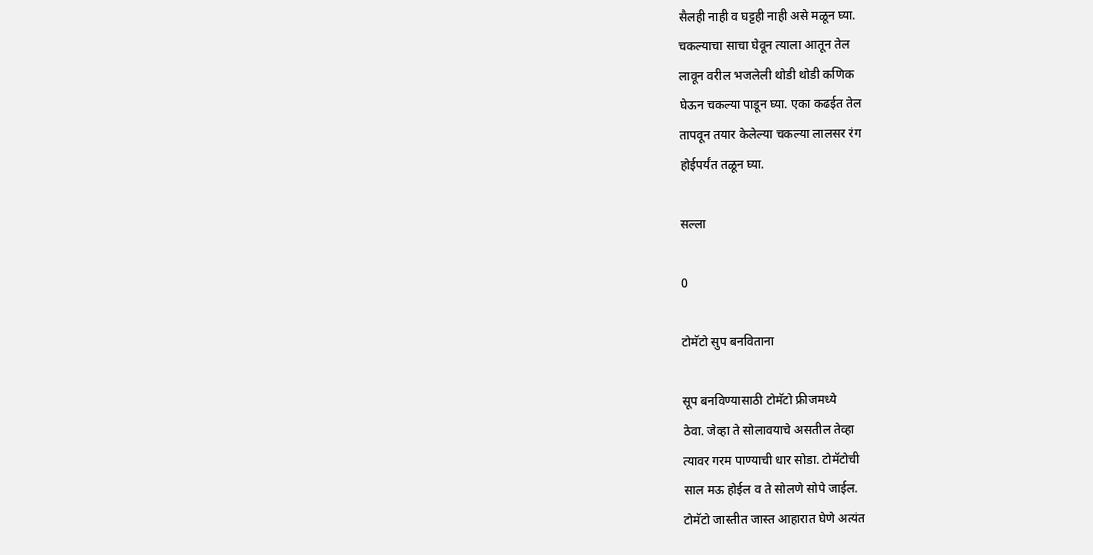सैलही नाही व घट्टही नाही असे मळून घ्या.
चकल्याचा साचा घेवून त्याला आतून तेल
लावून वरील भजलेली थोडी थोडी कणिक
घेऊन चकल्या पाडून घ्या. एका कढईत तेल
तापवून तयार केलेल्या चकल्या लालसर रंग
होईपर्यंत तळून घ्या.

सल्ला

0

टोमॅटो सुप बनविताना

सूप बनविण्यासाठी टोमॅटो फ्रीजमध्ये
ठेवा. जेव्हा ते सोलावयाचे असतील तेव्हा
त्यावर गरम पाण्याची धार सोडा. टोमॅटोची
साल मऊ होईल व ते सोलणे सोपे जाईल.
टोमॅटो जास्तीत जास्त आहारात घेणे अत्यंत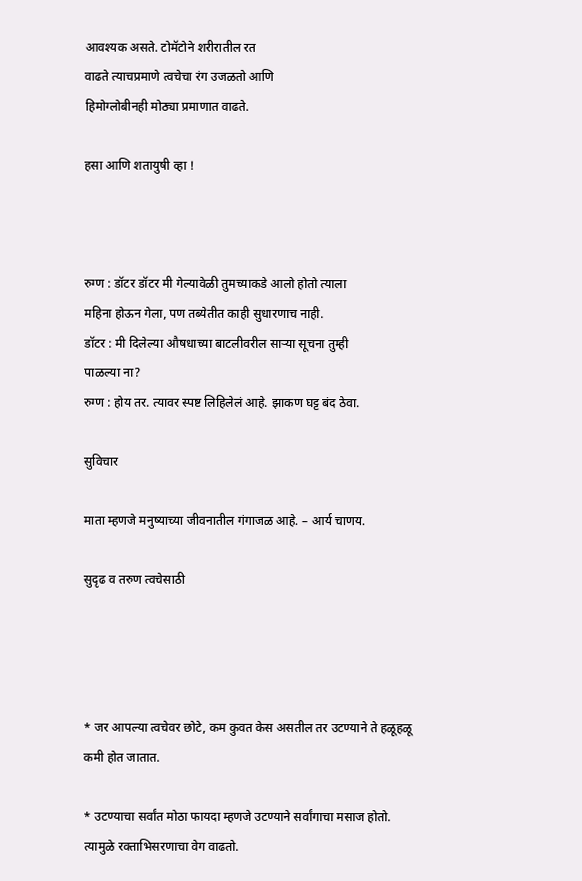आवश्यक असते. टोमॅटोने शरीरातील रत
वाढते त्याचप्रमाणे त्वचेचा रंग उजळतो आणि
हिमोग्लोबीनही मोठ्या प्रमाणात वाढते.

हसा आणि शतायुषी व्हा !



रुग्ण : डॉटर डॉटर मी गेल्यावेळी तुमच्याकडे आलो होतो त्याला
महिना होऊन गेला, पण तब्येतीत काही सुधारणाच नाही.
डॉटर : मी दिलेल्या औषधाच्या बाटलीवरील सार्‍या सूचना तुम्ही
पाळल्या ना?
रुग्ण : होय तर. त्यावर स्पष्ट लिहिलेलं आहे. झाकण घट्ट बंद ठेवा.

सुविचार

माता म्हणजे मनुष्याच्या जीवनातील गंगाजळ आहे. – आर्य चाणय.

सुदृढ व तरुण त्वचेसाठी




* जर आपल्या त्वचेवर छोटे, कम कुवत केस असतील तर उटण्याने ते हळूहळू
कमी होत जातात.

* उटण्याचा सर्वांत मोठा फायदा म्हणजे उटण्याने सर्वांगाचा मसाज होतो.
त्यामुळे रक्ताभिसरणाचा वेग वाढतो.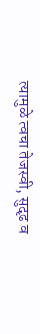त्यामुळे त्वचा तेजस्वी, सुदृढ व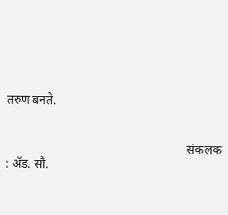तरुण बनते.


                                                          संकलक : अ‍ॅड. सौ.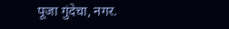पूजा गुंदेचा, नगर.